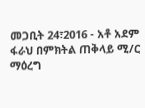መጋቢት 24፣2016 - አቶ አደም ፋራህ በምክትል ጠቅላይ ሚ/ር ማዕረግ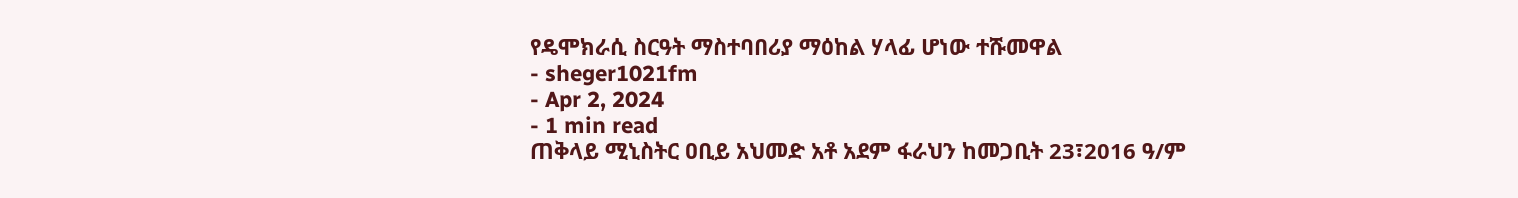የዴሞክራሲ ስርዓት ማስተባበሪያ ማዕከል ሃላፊ ሆነው ተሹመዋል
- sheger1021fm
- Apr 2, 2024
- 1 min read
ጠቅላይ ሚኒስትር ዐቢይ አህመድ አቶ አደም ፋራህን ከመጋቢት 23፣2016 ዓ/ም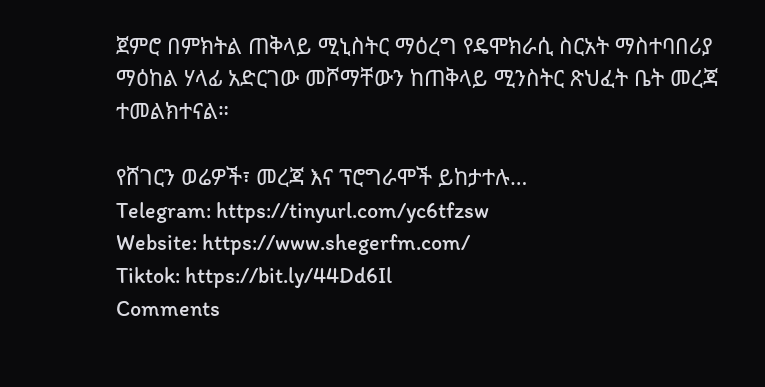ጀምሮ በምክትል ጠቅላይ ሚኒስትር ማዕረግ የዴሞክራሲ ስርአት ማስተባበሪያ ማዕከል ሃላፊ አድርገው መሾማቸውን ከጠቅላይ ሚንስትር ጽህፈት ቤት መረጃ ተመልክተናል።

የሸገርን ወሬዎች፣ መረጃ እና ፕሮግራሞች ይከታተሉ…
Telegram: https://tinyurl.com/yc6tfzsw
Website: https://www.shegerfm.com/
Tiktok: https://bit.ly/44Dd6Il
Comments